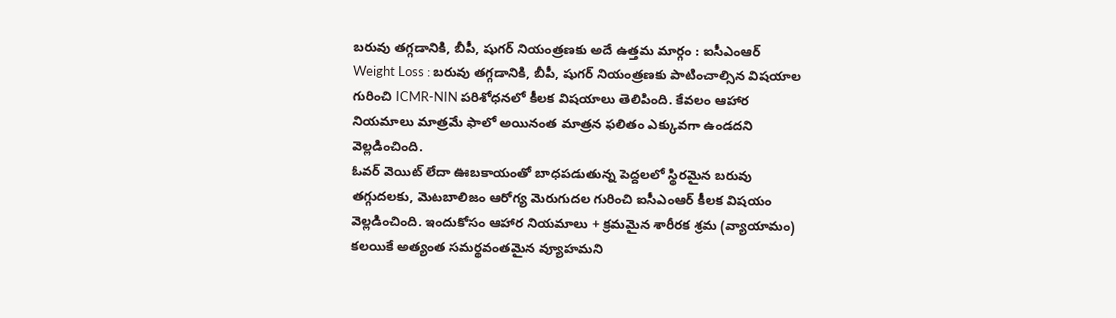బరువు తగ్గడానికి, బీపీ, షుగర్ నియంత్రణకు అదే ఉత్తమ మార్గం : ఐసీఎంఆర్
Weight Loss : బరువు తగ్గడానికి, బీపీ, షుగర్ నియంత్రణకు పాటించాల్సిన విషయాల గురించి ICMR-NIN పరిశోధనలో కీలక విషయాలు తెలిపింది. కేవలం ఆహార నియమాలు మాత్రమే ఫాలో అయినంత మాత్రన ఫలితం ఎక్కువగా ఉండదని వెల్లడించింది.
ఓవర్ వెయిట్ లేదా ఊబకాయంతో బాధపడుతున్న పెద్దలలో స్థిరమైన బరువు తగ్గుదలకు, మెటబాలిజం ఆరోగ్య మెరుగుదల గురించి ఐసీఎంఆర్ కీలక విషయం వెల్లడించింది. ఇందుకోసం ఆహార నియమాలు + క్రమమైన శారీరక శ్రమ (వ్యాయామం) కలయికే అత్యంత సమర్థవంతమైన వ్యూహమని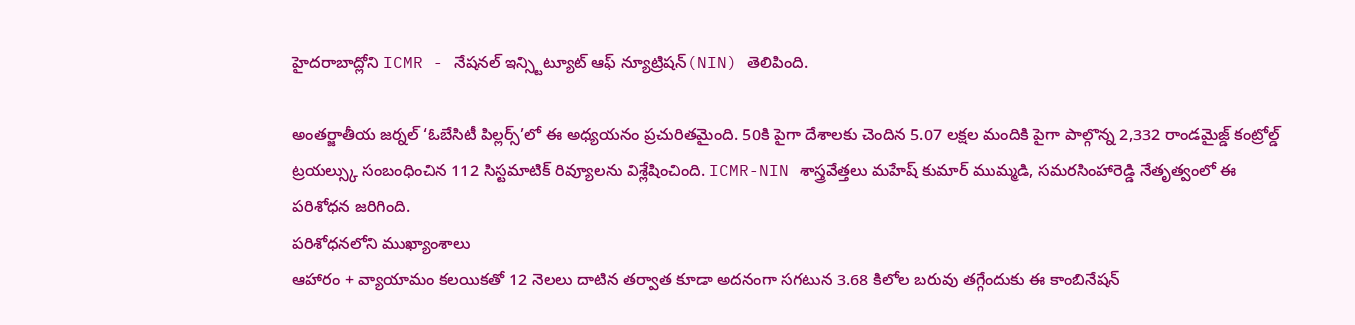హైదరాబాద్లోని ICMR - నేషనల్ ఇన్స్టిట్యూట్ ఆఫ్ న్యూట్రిషన్(NIN) తెలిపింది.

అంతర్జాతీయ జర్నల్ ‘ఓబేసిటీ పిల్లర్స్’లో ఈ అధ్యయనం ప్రచురితమైంది. 50కి పైగా దేశాలకు చెందిన 5.07 లక్షల మందికి పైగా పాల్గొన్న 2,332 రాండమైజ్డ్ కంట్రోల్డ్ ట్రయల్స్కు సంబంధించిన 112 సిస్టమాటిక్ రివ్యూలను విశ్లేషించింది. ICMR-NIN శాస్త్రవేత్తలు మహేష్ కుమార్ ముమ్మడి, సమరసింహారెడ్డి నేతృత్వంలో ఈ పరిశోధన జరిగింది.
పరిశోధనలోని ముఖ్యాంశాలు
ఆహారం + వ్యాయామం కలయికతో 12 నెలలు దాటిన తర్వాత కూడా అదనంగా సగటున 3.68 కిలోల బరువు తగ్గేందుకు ఈ కాంబినేషన్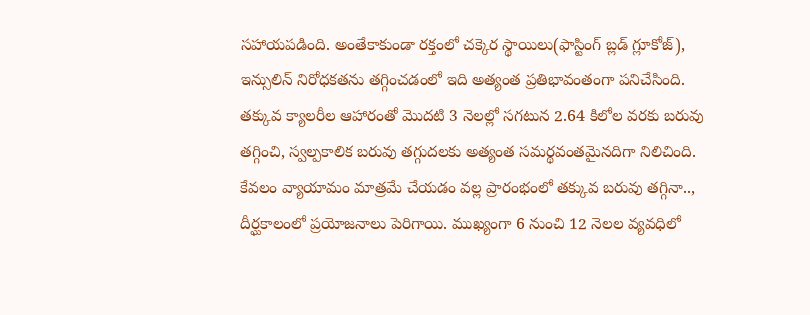సహాయపడింది. అంతేకాకుండా రక్తంలో చక్కెర స్థాయిలు(ఫాస్టింగ్ బ్లడ్ గ్లూకోజ్), ఇన్సులిన్ నిరోధకతను తగ్గించడంలో ఇది అత్యంత ప్రతిభావంతంగా పనిచేసింది.
తక్కువ క్యాలరీల ఆహారంతో మొదటి 3 నెలల్లో సగటున 2.64 కిలోల వరకు బరువు తగ్గించి, స్వల్పకాలిక బరువు తగ్గుదలకు అత్యంత సమర్థవంతమైనదిగా నిలిచింది.
కేవలం వ్యాయామం మాత్రమే చేయడం వల్ల ప్రారంభంలో తక్కువ బరువు తగ్గినా.., దీర్ఘకాలంలో ప్రయోజనాలు పెరిగాయి. ముఖ్యంగా 6 నుంచి 12 నెలల వ్యవధిలో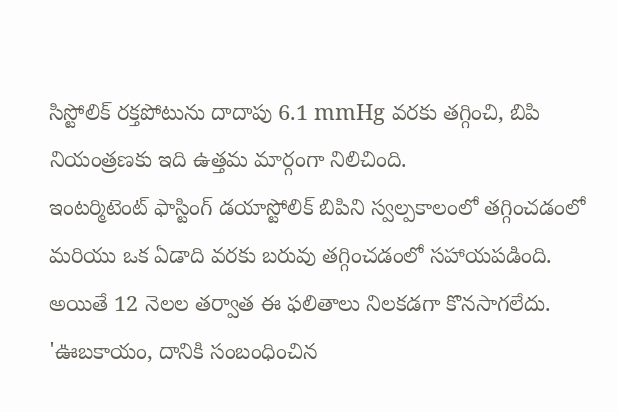సిస్టోలిక్ రక్తపోటును దాదాపు 6.1 mmHg వరకు తగ్గించి, బిపి నియంత్రణకు ఇది ఉత్తమ మార్గంగా నిలిచింది.
ఇంటర్మిటెంట్ ఫాస్టింగ్ డయాస్టోలిక్ బిపిని స్వల్పకాలంలో తగ్గించడంలో మరియు ఒక ఏడాది వరకు బరువు తగ్గించడంలో సహాయపడింది. అయితే 12 నెలల తర్వాత ఈ ఫలితాలు నిలకడగా కొనసాగలేదు.
'ఊబకాయం, దానికి సంబంధించిన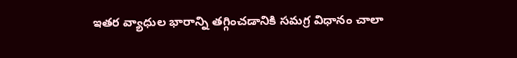ఇతర వ్యాధుల భారాన్ని తగ్గించడానికి సమగ్ర విధానం చాలా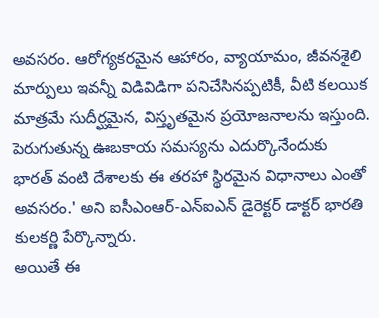అవసరం. ఆరోగ్యకరమైన ఆహారం, వ్యాయామం, జీవనశైలి మార్పులు ఇవన్నీ విడివిడిగా పనిచేసినప్పటికీ, వీటి కలయిక మాత్రమే సుదీర్ఘమైన, విస్తృతమైన ప్రయోజనాలను ఇస్తుంది. పెరుగుతున్న ఊబకాయ సమస్యను ఎదుర్కొనేందుకు భారత్ వంటి దేశాలకు ఈ తరహా స్థిరమైన విధానాలు ఎంతో అవసరం.' అని ఐసీఎంఆర్-ఎన్ఐఎన్ డైరెక్టర్ డాక్టర్ భారతి కులకర్ణి పేర్కొన్నారు.
అయితే ఈ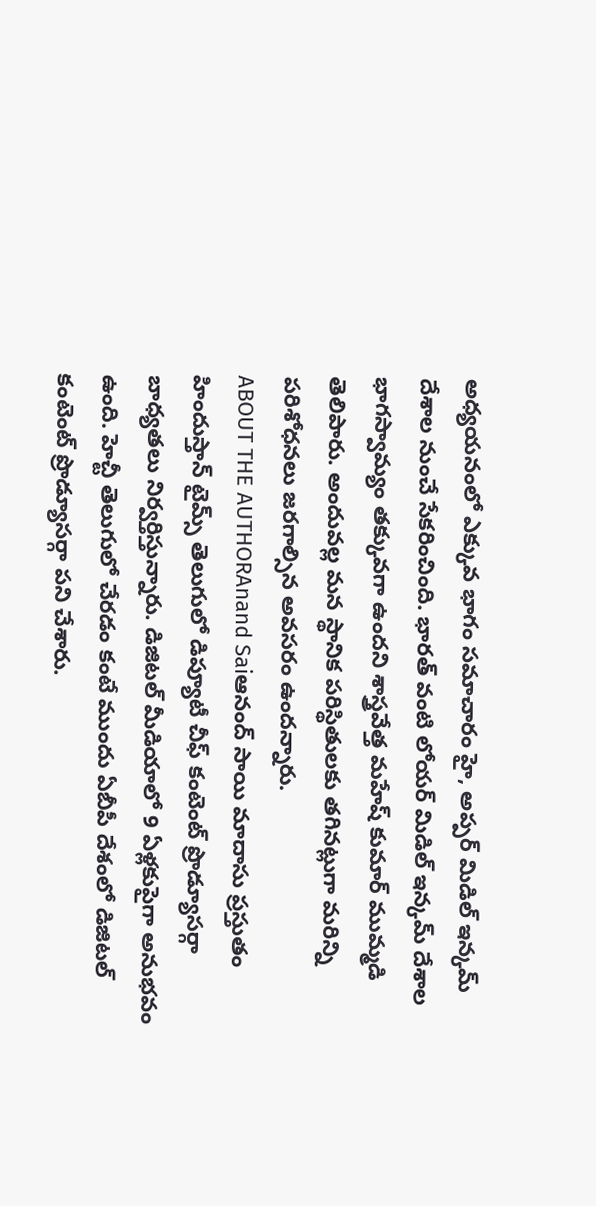అధ్యయనంలో ఎక్కువ భాగం సమాచారం హై, అప్పర్ మిడిల్ ఇన్కమ్ దేశాల నుంచే సేకరించింది. భారత్ వంటి లోయర్ మిడిల్ ఇన్కమ్ దేశాల భాగస్వామ్యం తక్కువగా ఉందని శాస్త్రవేత్త మహేష్ కుమార్ ముమ్మడి తెలిపారు. అందువల్ల మన స్థానిక పరిస్థితులకు తగినట్లుగా మరిన్ని పరిశోధనలు జరగాల్సిన అవసరం ఉందన్నారు.
ABOUT THE AUTHORAnand Saiఆనంద్ సాయి మాదాసు ప్రస్తుతం హిందుస్తాన్ టైమ్స్ తెలుగులో డిప్యూటీ చీఫ్ కంటెంట్ ప్రొడ్యూసర్గా బాధ్యతలు నిర్వర్తిస్తున్నారు. డిజిటల్ మీడియాలో 9 ఏళ్లకుపైగా అనుభవం ఉంది. హెచ్టీ తెలుగులో చేరడం కంటే ముందు ఏబీపీ దేశంలో డిజిటల్ కంటెంట్ ప్రొడ్యూసర్గా పని చేశారు.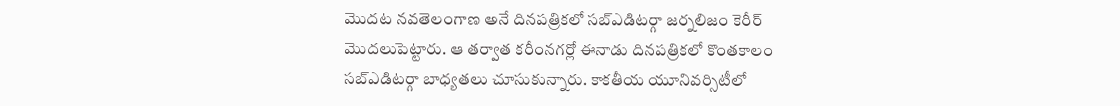మెుదట నవతెలంగాణ అనే దినపత్రికలో సబ్ఎడిటర్గా జర్నలిజం కెరీర్ మెుదలుపెట్టారు. ఆ తర్వాత కరీంనగర్లో ఈనాడు దినపత్రికలో కొంతకాలం సబ్ఎడిటర్గా బాధ్యతలు చూసుకున్నారు. కాకతీయ యూనివర్సిటీలో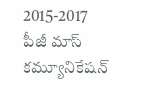2015-2017 పీజీ మాస్ కమ్యూనికేషన్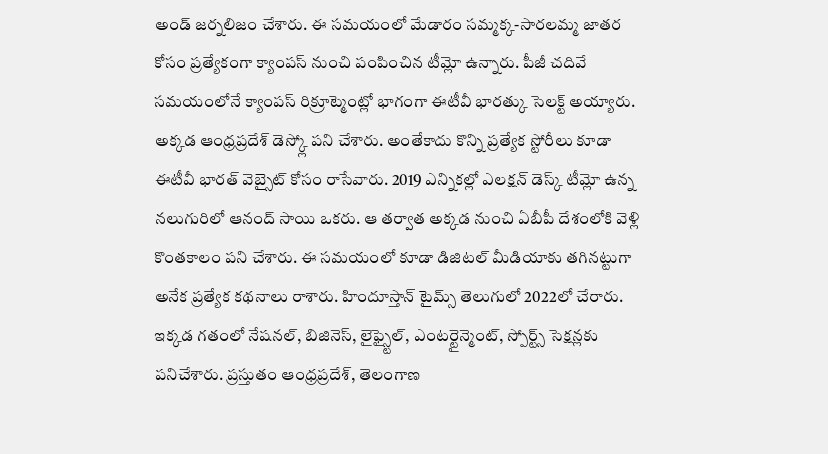అండ్ జర్నలిజం చేశారు. ఈ సమయంలో మేడారం సమ్మక్క-సారలమ్మ జాతర కోసం ప్రత్యేకంగా క్యాంపస్ నుంచి పంపించిన టీమ్లో ఉన్నారు. పీజీ చదివే సమయంలోనే క్యాంపస్ రిక్రూట్మెంట్లో భాగంగా ఈటీవీ భారత్కు సెలక్ట్ అయ్యారు. అక్కడ ఆంధ్రప్రదేశ్ డెస్క్లో పని చేశారు. అంతేకాదు కొన్ని ప్రత్యేక స్టోరీలు కూడా ఈటీవీ భారత్ వెబ్సైట్ కోసం రాసేవారు. 2019 ఎన్నికల్లో ఎలక్షన్ డెస్క్ టీమ్లో ఉన్న నలుగురిలో ఆనంద్ సాయి ఒకరు. ఆ తర్వాత అక్కడ నుంచి ఏబీపీ దేశంలోకి వెళ్లి కొంతకాలం పని చేశారు. ఈ సమయంలో కూడా డిజిటల్ మీడియాకు తగినట్టుగా అనేక ప్రత్యేక కథనాలు రాశారు. హిందూస్తాన్ టైమ్స్ తెలుగులో 2022లో చేరారు. ఇక్కడ గతంలో నేషనల్, బిజినెస్, లైఫ్స్టైల్, ఎంటర్టైన్మెంట్, స్పోర్ట్స్ సెక్షన్లకు పనిచేశారు. ప్రస్తుతం ఆంధ్రప్రదేశ్, తెలంగాణ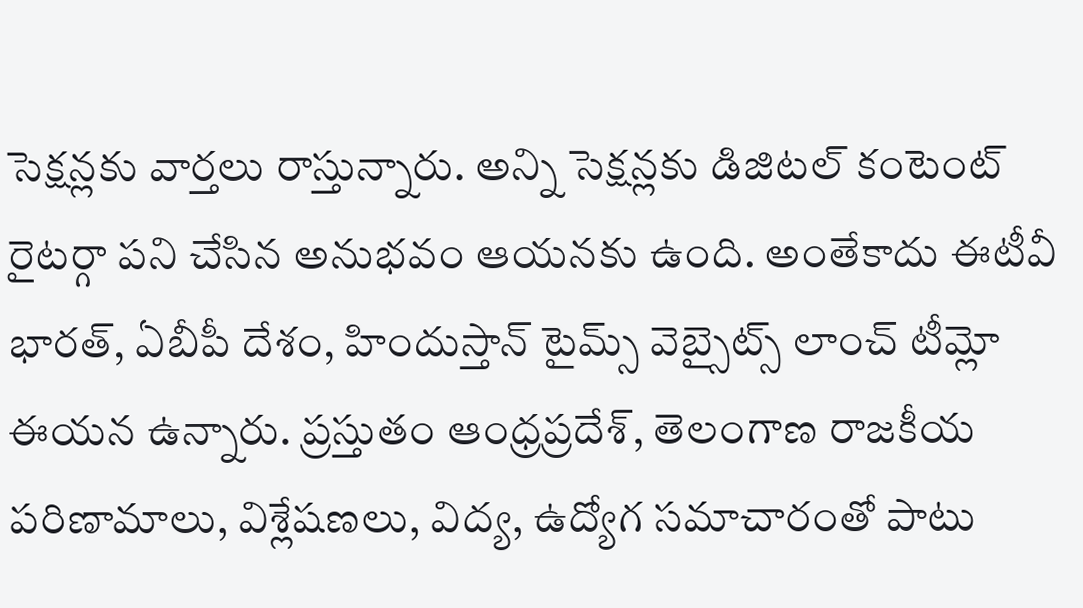సెక్షన్లకు వార్తలు రాస్తున్నారు. అన్ని సెక్షన్లకు డిజిటల్ కంటెంట్ రైటర్గా పని చేసిన అనుభవం ఆయనకు ఉంది. అంతేకాదు ఈటీవీ భారత్, ఏబీపీ దేశం, హిందుస్తాన్ టైమ్స్ వెబ్సైట్స్ లాంచ్ టీమ్లో ఈయన ఉన్నారు. ప్రస్తుతం ఆంధ్రప్రదేశ్, తెలంగాణ రాజకీయ పరిణామాలు, విశ్లేషణలు, విద్య, ఉద్యోగ సమాచారంతో పాటు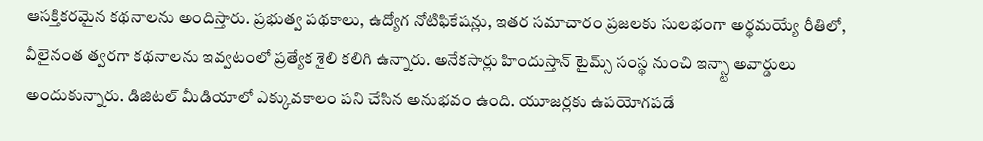ఆసక్తికరమైన కథనాలను అందిస్తారు. ప్రభుత్వ పథకాలు, ఉద్యోగ నోటిఫికేషన్లు, ఇతర సమాచారం ప్రజలకు సులభంగా అర్థమయ్యే రీతిలో, వీలైనంత త్వరగా కథనాలను ఇవ్వటంలో ప్రత్యేక శైలి కలిగి ఉన్నారు. అనేకసార్లు హిందుస్తాన్ టైమ్స్ సంస్థ నుంచి ఇన్స్టా అవార్డులు అందుకున్నారు. డిజిటల్ మీడియాలో ఎక్కువకాలం పని చేసిన అనుభవం ఉంది. యూజర్లకు ఉపయోగపడే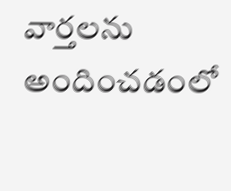వార్తలను అందించడంలో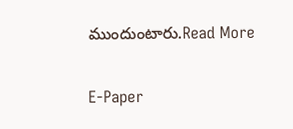ముందుంటారు.Read More

E-Paper